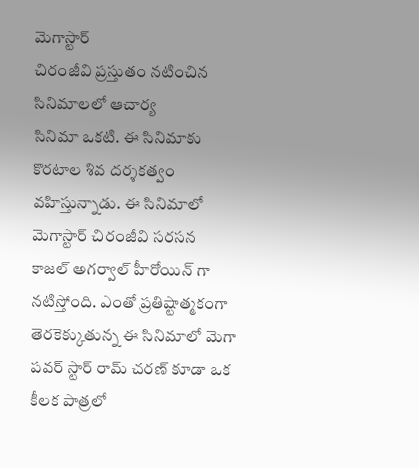మెగాస్టార్
చిరంజీవి ప్రస్తుతం నటించిన సినిమాలలో ఆచార్య
సినిమా ఒకటి. ఈ సినిమాకు
కొరటాల శివ దర్శకత్వం వహిస్తున్నాడు. ఈ సినిమాలో
మెగాస్టార్ చిరంజీవి సరసన
కాజల్ అగర్వాల్ హీరోయిన్ గా నటిస్తోంది. ఎంతో ప్రతిష్టాత్మకంగా తెరకెక్కుతున్న ఈ సినిమాలో మెగా
పవర్ స్టార్ రామ్ చరణ్ కూడా ఒక కీలక పాత్రలో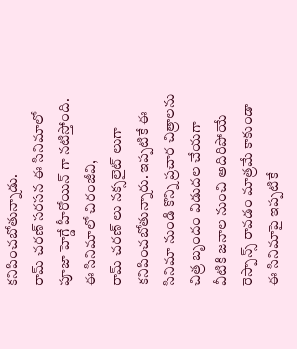కనిపించబోతున్నాడు.
రామ్ చరణ్ సరసన ఈ సినిమాలో
పూజా హెగ్డే హీరోయిన్ గా నటిస్తోంది. ఈ సినిమాలో చిరంజీవి,
రామ్ చరణ్ లు నక్సలైట్ లుగా కనిపించబోతున్నారు. ఇప్పటికే ఈ
సినిమా నుండి కొన్ని ప్రచార చిత్రాలను చిత్ర బృందం విడుదల చేయగా వీటికి జనాల నుంచి అదిరిపోయే రెస్పాన్స్ రావడం మాత్రమే కాకుండా ఈ సినిమాపై ఇప్పటికే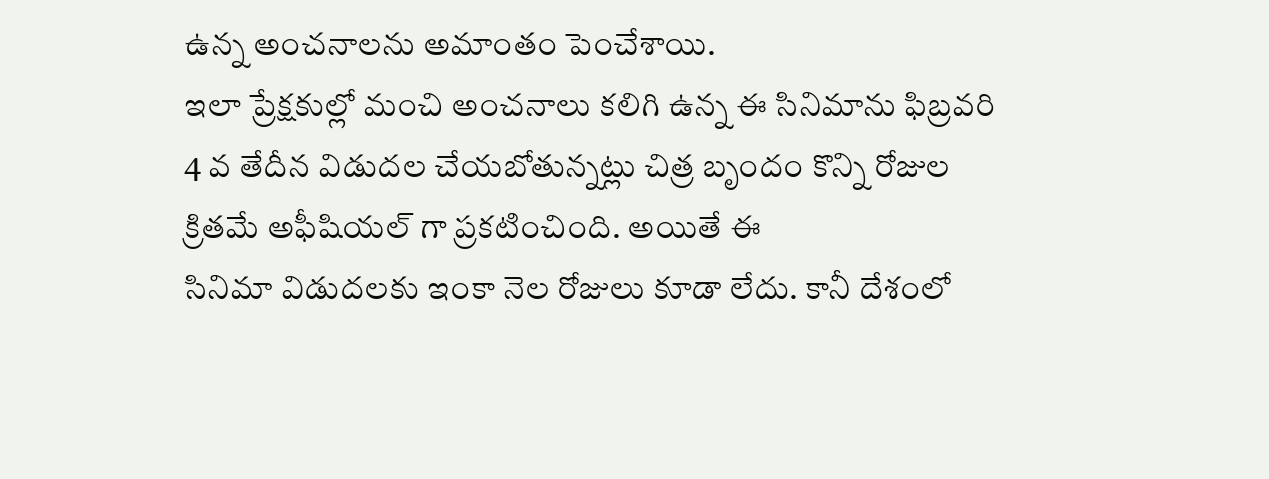ఉన్న అంచనాలను అమాంతం పెంచేశాయి.
ఇలా ప్రేక్షకుల్లో మంచి అంచనాలు కలిగి ఉన్న ఈ సినిమాను ఫిబ్రవరి 4 వ తేదీన విడుదల చేయబోతున్నట్లు చిత్ర బృందం కొన్ని రోజుల క్రితమే అఫీషియల్ గా ప్రకటించింది. అయితే ఈ
సినిమా విడుదలకు ఇంకా నెల రోజులు కూడా లేదు. కానీ దేశంలో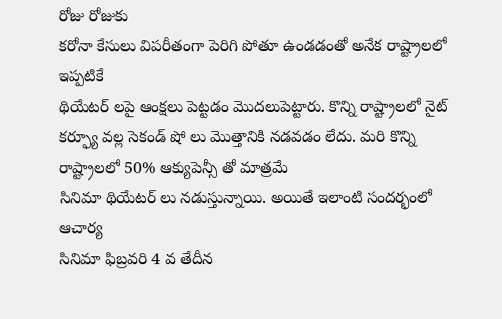రోజు రోజుకు
కరోనా కేసులు విపరీతంగా పెరిగి పోతూ ఉండడంతో అనేక రాష్ట్రాలలో ఇప్పటికే
థియేటర్ లపై ఆంక్షలు పెట్టడం మొదలుపెట్టారు. కొన్ని రాష్ట్రాలలో నైట్ కర్ఫ్యూ వల్ల సెకండ్ షో లు మొత్తానికి నడవడం లేదు. మరి కొన్ని రాష్ట్రాలలో 50% ఆక్యుపెన్సీ తో మాత్రమే
సినిమా థియేటర్ లు నడుస్తున్నాయి. అయితే ఇలాంటి సందర్భంలో ఆచార్య
సినిమా ఫిబ్రవరి 4 వ తేదీన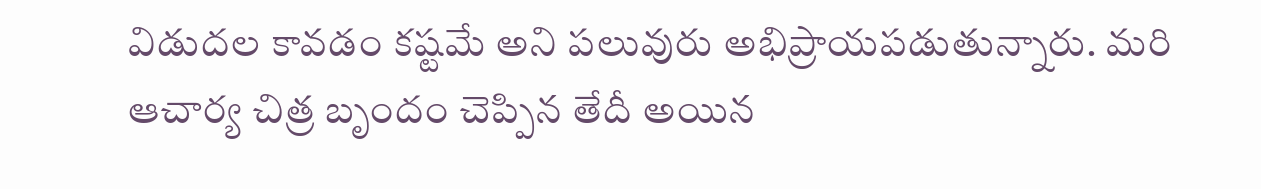విడుదల కావడం కష్టమే అని పలువురు అభిప్రాయపడుతున్నారు. మరి ఆచార్య చిత్ర బృందం చెప్పిన తేదీ అయిన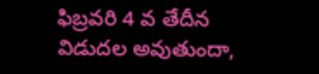ఫిబ్రవరి 4 వ తేదీన విడుదల అవుతుందా,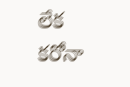లేక
కరోనా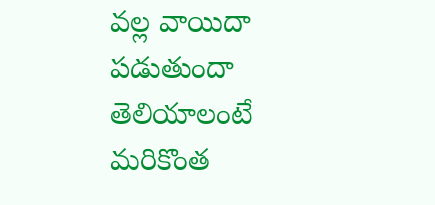వల్ల వాయిదా పడుతుందా తెలియాలంటే మరికొంత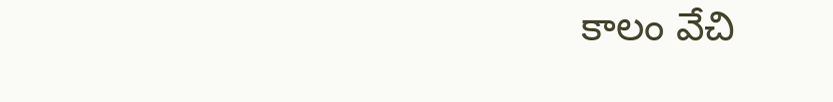కాలం వేచి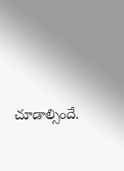చూడాల్సిందే.